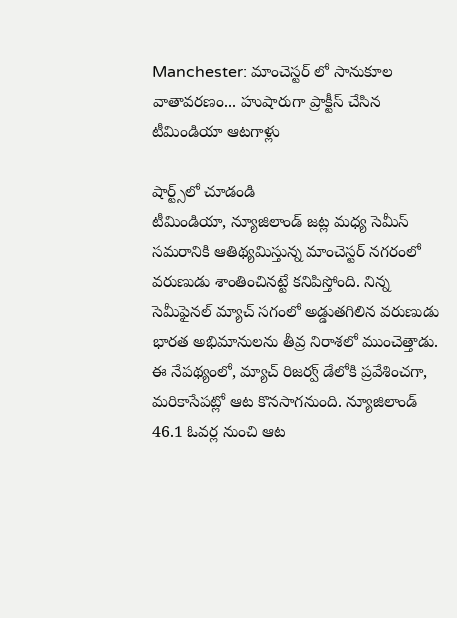Manchester: మాంచెస్టర్ లో సానుకూల వాతావరణం... హుషారుగా ప్రాక్టీస్ చేసిన టీమిండియా ఆటగాళ్లు

షార్ట్స్‌లో చూడండి
టీమిండియా, న్యూజిలాండ్ జట్ల మధ్య సెమీస్ సమరానికి ఆతిథ్యమిస్తున్న మాంచెస్టర్ నగరంలో వరుణుడు శాంతించినట్టే కనిపిస్తోంది. నిన్న సెమీఫైనల్ మ్యాచ్ సగంలో అడ్డుతగిలిన వరుణుడు భారత అభిమానులను తీవ్ర నిరాశలో ముంచెత్తాడు. ఈ నేపథ్యంలో, మ్యాచ్ రిజర్వ్ డేలోకి ప్రవేశించగా, మరికాసేపట్లో ఆట కొనసాగనుంది. న్యూజిలాండ్ 46.1 ఓవర్ల నుంచి ఆట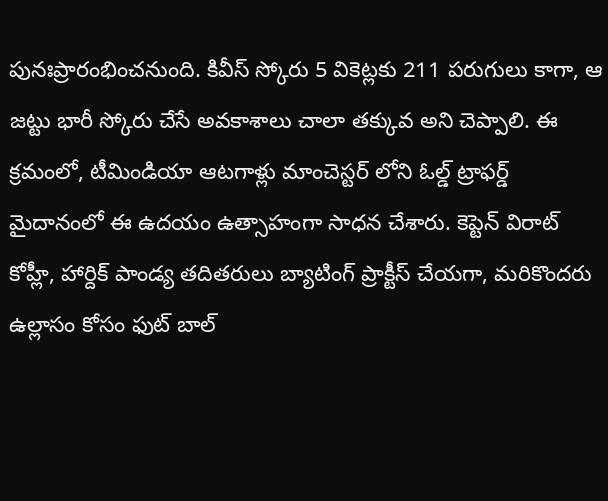పునఃప్రారంభించనుంది. కివీస్ స్కోరు 5 వికెట్లకు 211 పరుగులు కాగా, ఆ జట్టు భారీ స్కోరు చేసే అవకాశాలు చాలా తక్కువ అని చెప్పాలి. ఈ క్రమంలో, టీమిండియా ఆటగాళ్లు మాంచెస్టర్ లోని ఓల్డ్ ట్రాఫర్డ్ మైదానంలో ఈ ఉదయం ఉత్సాహంగా సాధన చేశారు. కెప్టెన్ విరాట్ కోహ్లీ, హార్దిక్ పాండ్య తదితరులు బ్యాటింగ్ ప్రాక్టీస్ చేయగా, మరికొందరు ఉల్లాసం కోసం ఫుట్ బాల్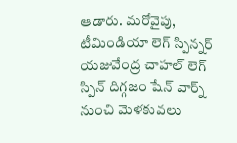ఆడారు. మరోవైపు, టీమిండియా లెగ్ స్పిన్నర్ యజువేంద్ర చాహల్ లెగ్ స్పిన్ దిగ్గజం షేన్ వార్న్ నుంచి మెళకువలు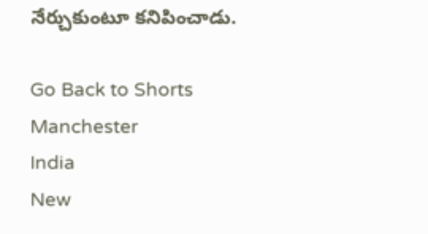నేర్చుకుంటూ కనిపించాడు.

Go Back to Shorts
Manchester
India
New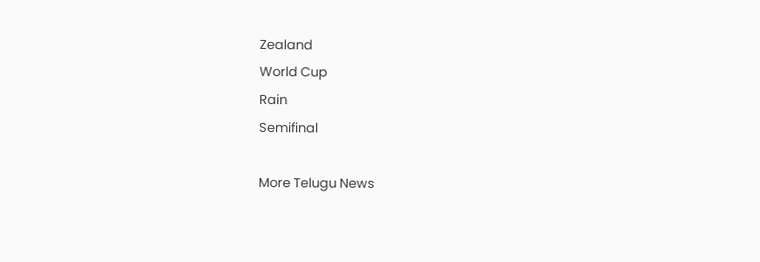Zealand
World Cup
Rain
Semifinal

More Telugu News